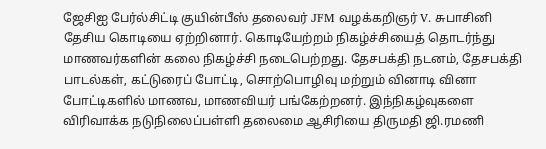ஜேசிஐ பேர்ல்சிட்டி குயின்பீஸ் தலைவர் JFM வழக்கறிஞர் V. சுபாசினி தேசிய கொடியை ஏற்றினார். கொடியேற்றம் நிகழ்ச்சியைத் தொடர்ந்து மாணவர்களின் கலை நிகழ்ச்சி நடைபெற்றது. தேசபக்தி நடனம், தேசபக்தி பாடல்கள், கட்டுரைப் போட்டி, சொற்பொழிவு மற்றும் வினாடி வினா போட்டிகளில் மாணவ, மாணவியர் பங்கேற்றனர். இந்நிகழ்வுகளை விரிவாக்க நடுநிலைப்பள்ளி தலைமை ஆசிரியை திருமதி ஜி.ரமணி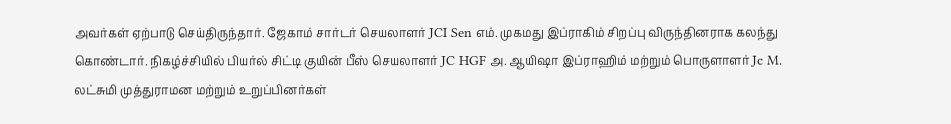அவர்கள் ஏற்பாடு செய்திருந்தார். ஜேகாம் சார்டர் செயலாளர் JCI Sen எம். முகமது இப்ராகிம் சிறப்பு விருந்தினராக கலந்து கொண்டார். நிகழ்ச்சியில் பியர்ல் சிட்டி குயின் பீஸ் செயலாளர் JC HGF அ. ஆயிஷா இப்ராஹிம் மற்றும் பொருளாளர் Jc M. லட்சுமி முத்துராமன மற்றும் உறுப்பினர்கள்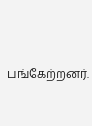பங்கேற்றனர்.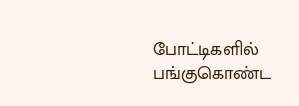போட்டிகளில் பங்குகொண்ட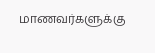மாணவர்களுக்கு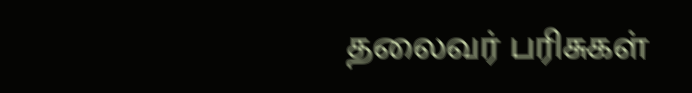தலைவர் பரிசுகள்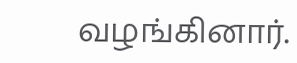வழங்கினார்.